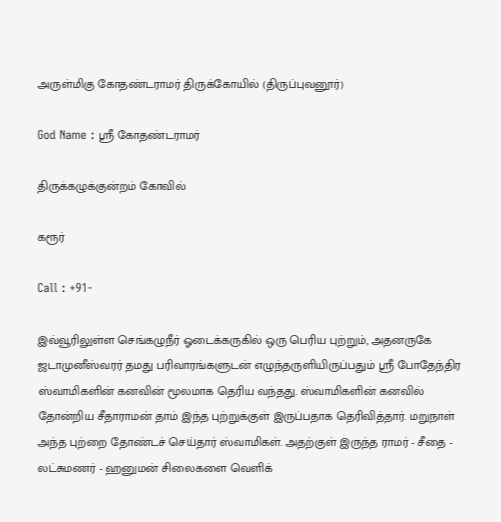அருள்மிகு கோதண்டராமர் திருக்கோயில் (திருப்புவனூர்)

God Name : ஸ்ரீ கோதண்டராமர்

திருக்கழுக்குன்றம் கோவில்

கரூர்

Call : +91-

இவ்வூரிலுள்ள செங்கழுநீர் ஓடைக்கருகில் ஒரு பெரிய புற்றும், அதனருகே ஜடாமுனீஸ்வரர் தமது பரிவாரங்களுடன் எழுந்தருளியிருப்பதும் ஸ்ரீ போதேந்திர ஸ்வாமிகளின் கனவின் மூலமாக தெரிய வந்தது. ஸ்வாமிகளின் கனவில் தோன்றிய சீதாராமன் தாம் இந்த புற்றுக்குள் இருப்பதாக தெரிவித்தார். மறுநாள் அந்த புற்றை தோண்டச் செய்தார் ஸ்வாமிகள். அதற்குள் இருந்த ராமர் - சீதை - லட்சுமணர் - ஹனுமன் சிலைகளை வெளிக்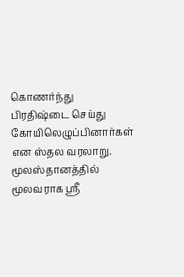கொணர்ந்து பிரதிஷ்டை செய்து கோயிலெழுப்பினார்கள் என ஸ்தல வரலாறு.
மூலஸ்தானத்தில் மூலவராக ஸ்ரீ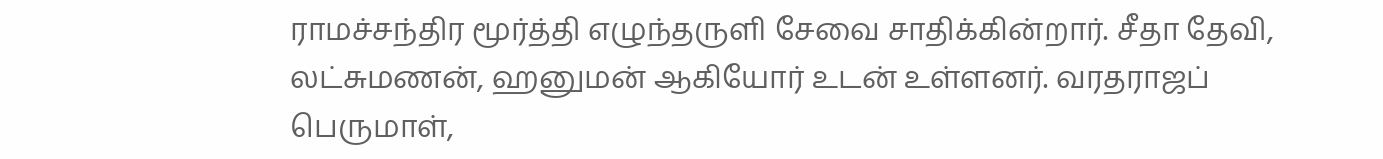ராமச்சந்திர மூர்த்தி எழுந்தருளி சேவை சாதிக்கின்றார். சீதா தேவி, லட்சுமணன், ஹனுமன் ஆகியோர் உடன் உள்ளனர். வரதராஜப் பெருமாள்,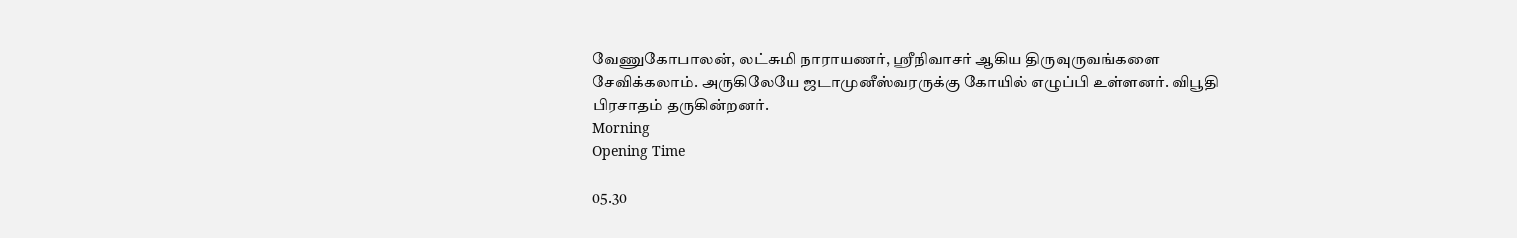வேணுகோபாலன், லட்சுமி நாராயணர், ஸ்ரீநிவாசர் ஆகிய திருவுருவங்களை சேவிக்கலாம். அருகிலேயே ஜடாமுனீஸ்வரருக்கு கோயில் எழுப்பி உள்ளனர். விபூதி பிரசாதம் தருகின்றனர்.
Morning
Opening Time

05.30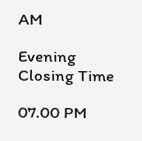AM

Evening
Closing Time

07.00 PM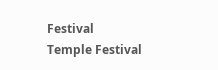Festival
Temple Festival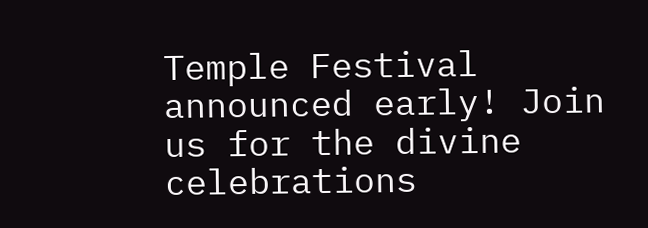Temple Festival announced early! Join us for the divine celebrations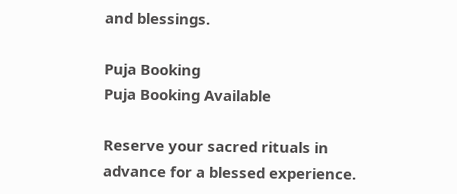and blessings.

Puja Booking
Puja Booking Available

Reserve your sacred rituals in advance for a blessed experience.